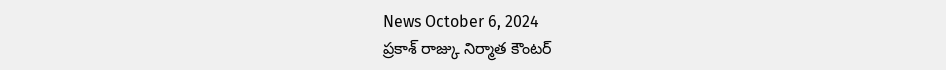News October 6, 2024
ప్రకాశ్ రాజ్కు నిర్మాత కౌంటర్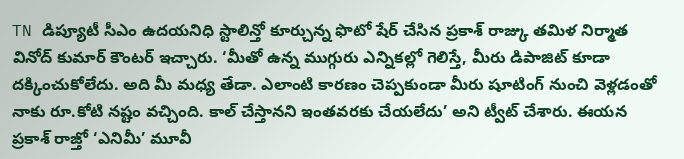TN డిప్యూటీ సీఎం ఉదయనిధి స్టాలిన్తో కూర్చున్న ఫొటో షేర్ చేసిన ప్రకాశ్ రాజ్కు తమిళ నిర్మాత వినోద్ కుమార్ కౌంటర్ ఇచ్చారు. ‘మీతో ఉన్న ముగ్గురు ఎన్నికల్లో గెలిస్తే, మీరు డిపాజిట్ కూడా దక్కించుకోలేదు. అది మీ మధ్య తేడా. ఎలాంటి కారణం చెప్పకుండా మీరు షూటింగ్ నుంచి వెళ్లడంతో నాకు రూ.కోటి నష్టం వచ్చింది. కాల్ చేస్తానని ఇంతవరకు చేయలేదు’ అని ట్వీట్ చేశారు. ఈయన ప్రకాశ్ రాజ్తో ‘ఎనిమీ’ మూవీ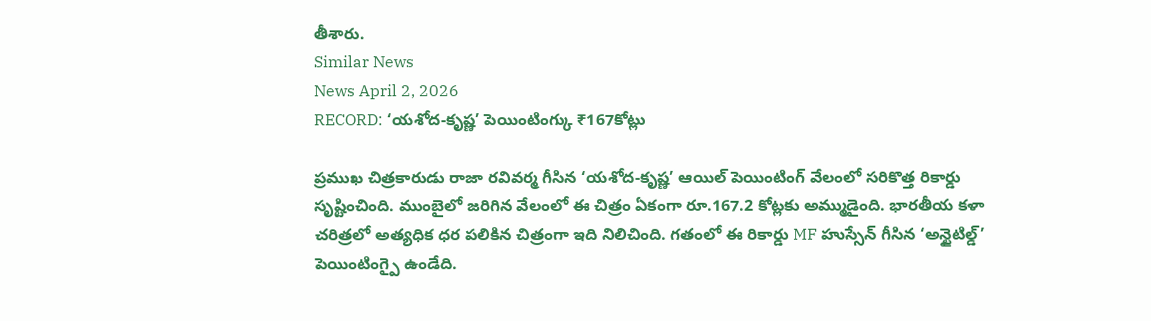తీశారు.
Similar News
News April 2, 2026
RECORD: ‘యశోద-కృష్ణ’ పెయింటింగ్కు ₹167కోట్లు

ప్రముఖ చిత్రకారుడు రాజా రవివర్మ గీసిన ‘యశోద-కృష్ణ’ ఆయిల్ పెయింటింగ్ వేలంలో సరికొత్త రికార్డు సృష్టించింది. ముంబైలో జరిగిన వేలంలో ఈ చిత్రం ఏకంగా రూ.167.2 కోట్లకు అమ్ముడైంది. భారతీయ కళా చరిత్రలో అత్యధిక ధర పలికిన చిత్రంగా ఇది నిలిచింది. గతంలో ఈ రికార్డు MF హుస్సేన్ గీసిన ‘అన్టైటిల్డ్’ పెయింటింగ్పై ఉండేది.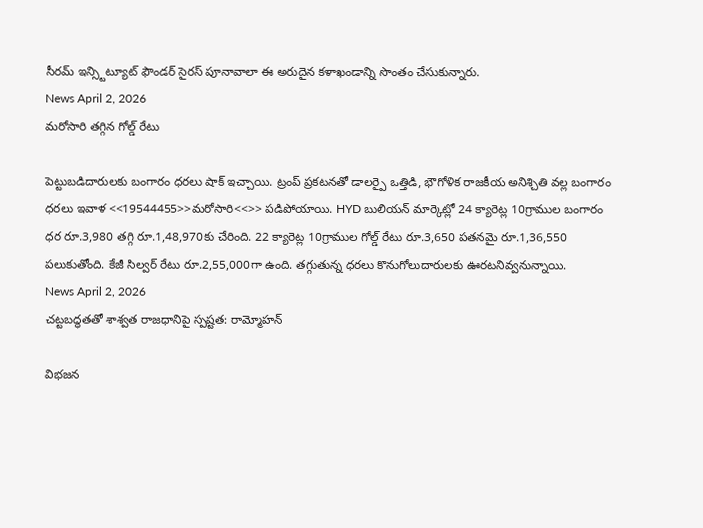సీరమ్ ఇన్స్టిట్యూట్ ఫౌండర్ సైరస్ పూనావాలా ఈ అరుదైన కళాఖండాన్ని సొంతం చేసుకున్నారు.
News April 2, 2026
మరోసారి తగ్గిన గోల్డ్ రేటు

పెట్టుబడిదారులకు బంగారం ధరలు షాక్ ఇచ్చాయి. ట్రంప్ ప్రకటనతో డాలర్పై ఒత్తిడి, భౌగోళిక రాజకీయ అనిశ్చితి వల్ల బంగారం ధరలు ఇవాళ <<19544455>>మరోసారి<<>> పడిపోయాయి. HYD బులియన్ మార్కెట్లో 24 క్యారెట్ల 10గ్రాముల బంగారం ధర రూ.3,980 తగ్గి రూ.1,48,970కు చేరింది. 22 క్యారెట్ల 10గ్రాముల గోల్డ్ రేటు రూ.3,650 పతనమై రూ.1,36,550 పలుకుతోంది. కేజీ సిల్వర్ రేటు రూ.2,55,000గా ఉంది. తగ్గుతున్న ధరలు కొనుగోలుదారులకు ఊరటనివ్వనున్నాయి.
News April 2, 2026
చట్టబద్ధతతో శాశ్వత రాజధానిపై స్పష్టత: రామ్మోహన్

విభజన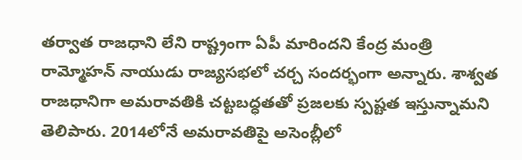తర్వాత రాజధాని లేని రాష్ట్రంగా ఏపీ మారిందని కేంద్ర మంత్రి రామ్మోహన్ నాయుడు రాజ్యసభలో చర్చ సందర్భంగా అన్నారు. శాశ్వత రాజధానిగా అమరావతికి చట్టబద్ధతతో ప్రజలకు స్పష్టత ఇస్తున్నామని తెలిపారు. 2014లోనే అమరావతిపై అసెంబ్లీలో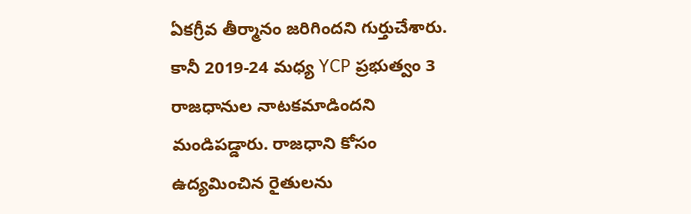ఏకగ్రీవ తీర్మానం జరిగిందని గుర్తుచేశారు. కానీ 2019-24 మధ్య YCP ప్రభుత్వం 3 రాజధానుల నాటకమాడిందని మండిపడ్డారు. రాజధాని కోసం ఉద్యమించిన రైతులను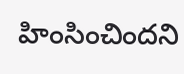హింసించిందని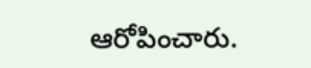ఆరోపించారు.